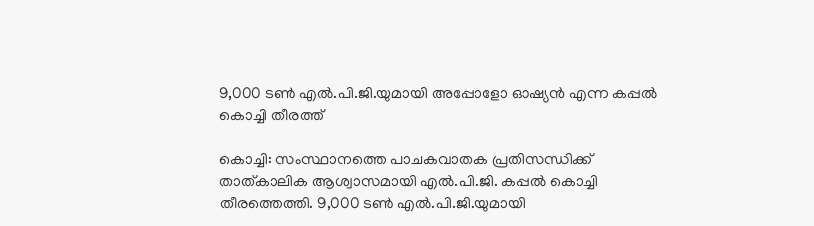9,000 ടൺ എൽ.പി.ജി.യുമായി അപ്പോളോ ഓഷ്യൻ എന്ന കപ്പൽ കൊച്ചി തീരത്ത്

കൊച്ചി: സംസ്ഥാനത്തെ പാചകവാതക പ്രതിസന്ധിക്ക് താത്കാലിക ആശ്വാസമായി എൽ.പി.ജി. കപ്പൽ കൊച്ചി തീരത്തെത്തി. 9,000 ടൺ എൽ.പി.ജി.യുമായി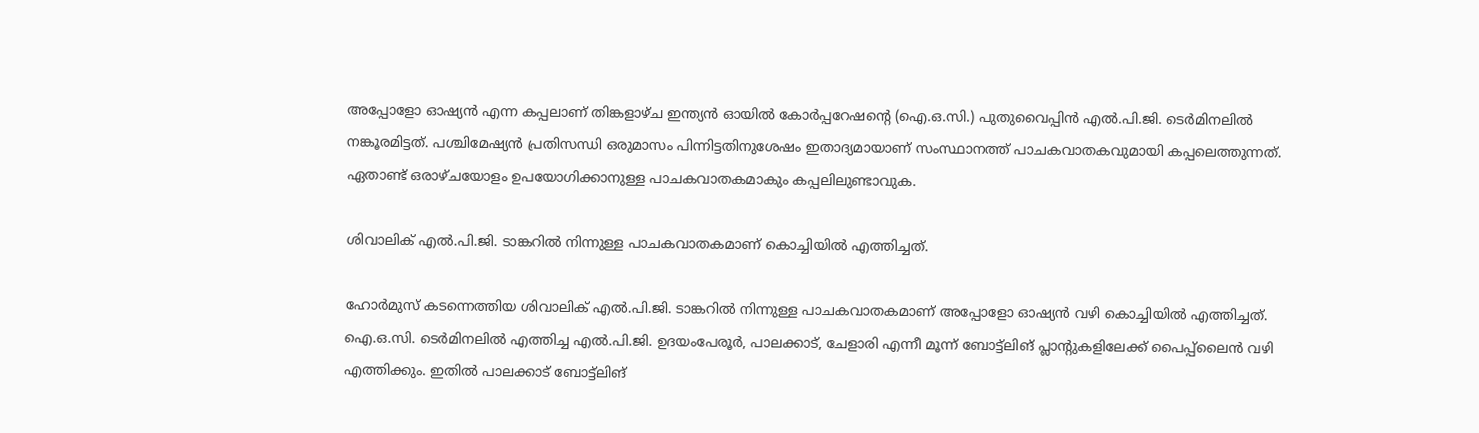അപ്പോളോ ഓഷ്യൻ എന്ന കപ്പലാണ് തിങ്കളാഴ്ച ഇന്ത്യൻ ഓയിൽ കോർപ്പറേഷന്റെ (ഐ.ഒ.സി.) പുതുവൈപ്പിൻ എൽ.പി.ജി. ടെർമിനലിൽ നങ്കൂരമിട്ടത്. പശ്ചിമേഷ്യൻ പ്രതിസന്ധി ഒരുമാസം പിന്നിട്ടതിനുശേഷം ഇതാദ്യമായാണ് സംസ്ഥാനത്ത് പാചകവാതകവുമായി കപ്പലെത്തുന്നത്. ഏതാണ്ട് ഒരാഴ്ചയോളം ഉപയോഗിക്കാനുള്ള പാചകവാതകമാകും കപ്പലിലുണ്ടാവുക.

ശിവാലിക് എൽ.പി.ജി. ടാങ്കറിൽ നിന്നുള്ള പാചകവാതകമാണ് കൊച്ചിയിൽ എത്തിച്ചത്.

ഹോർമുസ് കടന്നെത്തിയ ശിവാലിക് എൽ.പി.ജി. ടാങ്കറിൽ നിന്നുള്ള പാചകവാതകമാണ് അപ്പോളോ ഓഷ്യൻ വഴി കൊച്ചിയിൽ എത്തിച്ചത്. ഐ.ഒ.സി. ടെർമിനലിൽ എത്തിച്ച എൽ.പി.ജി. ഉദയംപേരൂർ, പാലക്കാട്, ചേളാരി എന്നീ മൂന്ന് ബോട്ട്ലിങ് പ്ലാന്റുകളിലേക്ക് പൈപ്പ്ലൈൻ വഴി എത്തിക്കും. ഇതിൽ പാലക്കാട് ബോട്ട്ലിങ്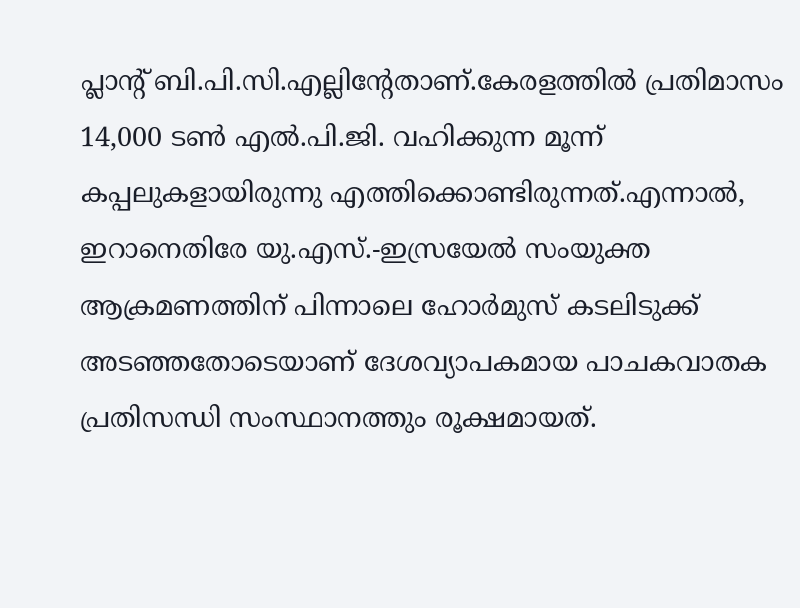പ്ലാന്റ് ബി.പി.സി.എല്ലിന്റേതാണ്.കേരളത്തിൽ പ്രതിമാസം 14,000 ടൺ എൽ.പി.ജി. വഹിക്കുന്ന മൂന്ന് കപ്പലുകളായിരുന്നു എത്തിക്കൊണ്ടിരുന്നത്.എന്നാൽ, ഇറാനെതിരേ യു.എസ്.-ഇസ്രയേൽ സംയുക്ത ആക്രമണത്തിന് പിന്നാലെ ഹോർമുസ് കടലിടുക്ക് അടഞ്ഞതോടെയാണ് ദേശവ്യാപകമായ പാചകവാതക പ്രതിസന്ധി സംസ്ഥാനത്തും രൂക്ഷമായത്.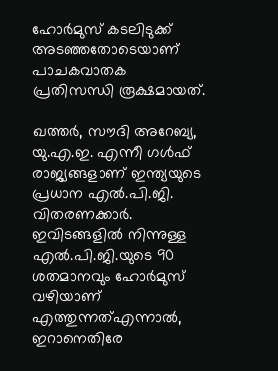ഹോർമുസ് കടലിടുക്ക് അടഞ്ഞതോടെയാണ് പാചകവാതക പ്രതിസന്ധി രൂക്ഷമായത്.

ഖത്തർ, സൗദി അറേബ്യ, യു.എ.ഇ. എന്നീ ഗൾഫ് രാജ്യങ്ങളാണ് ഇന്ത്യയുടെ പ്രധാന എൽ.പി.ജി. വിതരണക്കാർ. ഇവിടങ്ങളിൽ നിന്നുള്ള എൽ.പി.ജി.യുടെ 90 ശതമാനവും ഹോർമുസ് വഴിയാണ് എത്തുന്നത്എന്നാൽ, ഇറാനെതിരേ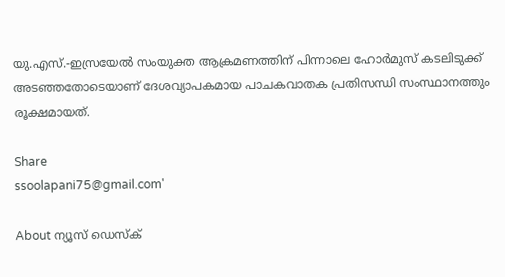യു.എസ്.-ഇസ്രയേൽ സംയുക്ത ആക്രമണത്തിന് പിന്നാലെ ഹോർമുസ് കടലിടുക്ക് അടഞ്ഞതോടെയാണ് ദേശവ്യാപകമായ പാചകവാതക പ്രതിസന്ധി സംസ്ഥാനത്തും രൂക്ഷമായത്.

Share
ssoolapani75@gmail.com'

About ന്യൂസ് ഡെസ്ക്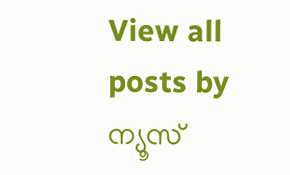View all posts by ന്യൂസ്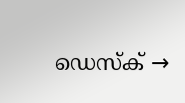ഡെസ്ക് →